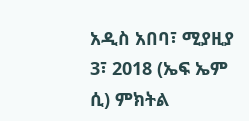አዲስ አበባ፣ ሚያዚያ 3፣ 2018 (ኤፍ ኤም ሲ) ምክትል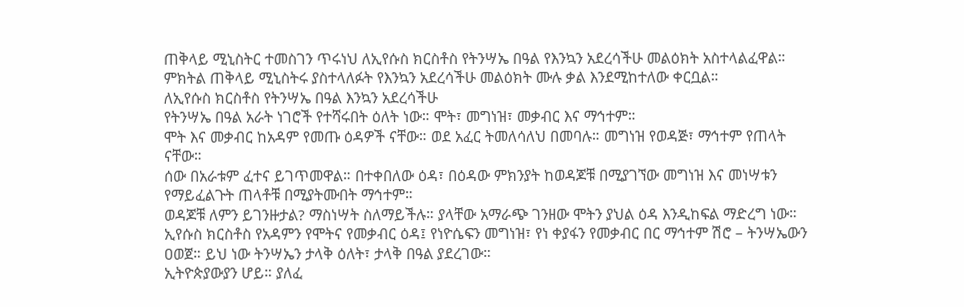ጠቅላይ ሚኒስትር ተመስገን ጥሩነህ ለኢየሱስ ክርስቶስ የትንሣኤ በዓል የእንኳን አደረሳችሁ መልዕክት አስተላልፈዋል።
ምክትል ጠቅላይ ሚኒስትሩ ያስተላለፉት የእንኳን አደረሳችሁ መልዕክት ሙሉ ቃል እንደሚከተለው ቀርቧል።
ለኢየሱስ ክርስቶስ የትንሣኤ በዓል እንኳን አደረሳችሁ
የትንሣኤ በዓል አራት ነገሮች የተሻሩበት ዕለት ነው። ሞት፣ መግነዝ፣ መቃብር እና ማኅተም።
ሞት እና መቃብር ከአዳም የመጡ ዕዳዎች ናቸው። ወደ አፈር ትመለሳለህ በመባሉ። መግነዝ የወዳጅ፣ ማኅተም የጠላት ናቸው።
ሰው በአራቱም ፈተና ይገጥመዋል። በተቀበለው ዕዳ፣ በዕዳው ምክንያት ከወዳጆቹ በሚያገኘው መግነዝ እና መነሣቱን የማይፈልጉት ጠላቶቹ በሚያትሙበት ማኅተም።
ወዳጆቹ ለምን ይገንዙታል? ማስነሣት ስለማይችሉ። ያላቸው አማራጭ ገንዘው ሞትን ያህል ዕዳ እንዲከፍል ማድረግ ነው።
ኢየሱስ ክርስቶስ የአዳምን የሞትና የመቃብር ዕዳ፤ የነዮሴፍን መግነዝ፣ የነ ቀያፋን የመቃብር በር ማኅተም ሽሮ – ትንሣኤውን ዐወጀ። ይህ ነው ትንሣኤን ታላቅ ዕለት፣ ታላቅ በዓል ያደረገው።
ኢትዮጵያውያን ሆይ። ያለፈ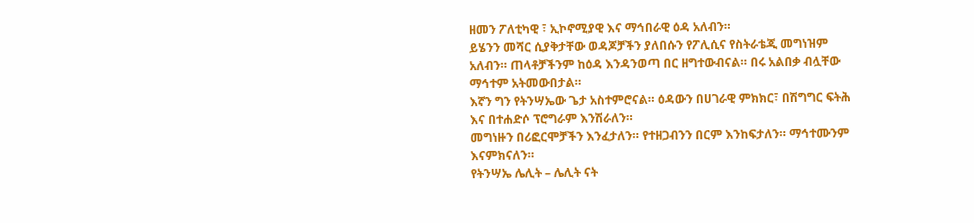ዘመን ፖለቲካዊ ፣ ኢኮኖሚያዊ እና ማኅበራዊ ዕዳ አለብን።
ይሄንን መሻር ሲያቅታቸው ወዳጆቻችን ያለበሱን የፖሊሲና የስትራቴጂ መግነዝም አለብን። ጠላቶቻችንም ከዕዳ እንዳንወጣ በር ዘግተውብናል። በሩ አልበቃ ብሏቸው ማኅተም አትመውበታል።
እኛን ግን የትንሣኤው ጌታ አስተምሮናል። ዕዳውን በሀገራዊ ምክክር፣ በሽግግር ፍትሕ እና በተሐድሶ ፕሮግራም እንሽራለን።
መግነዙን በሪፎርሞቻችን እንፈታለን። የተዘጋብንን በርም እንከፍታለን። ማኅተሙንም እናምክናለን።
የትንሣኤ ሌሊት – ሌሊት ናት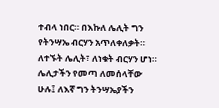ተብላ ነበር። በእኩለ ሌሊት ግን የትንሣኤ ብርሃን አጥለቀለቃት። ለተኙት ሌሊት፣ ለነቁት ብርሃን ሆነ።
ሌሊታችን የመጣ ለመሰላቸው ሁሉ፤ ለእኛ ግን ትንሣኤያችን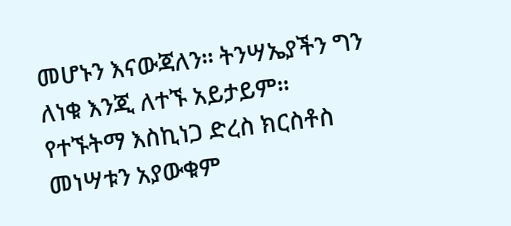መሆኑን እናውጃለን። ትንሣኤያችን ግን ለነቁ እንጂ ለተኙ አይታይም።
የተኙትማ እስኪነጋ ድረስ ክርስቶስ መነሣቱን አያውቁም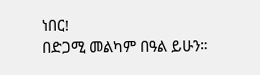ነበር!
በድጋሚ መልካም በዓል ይሁን።